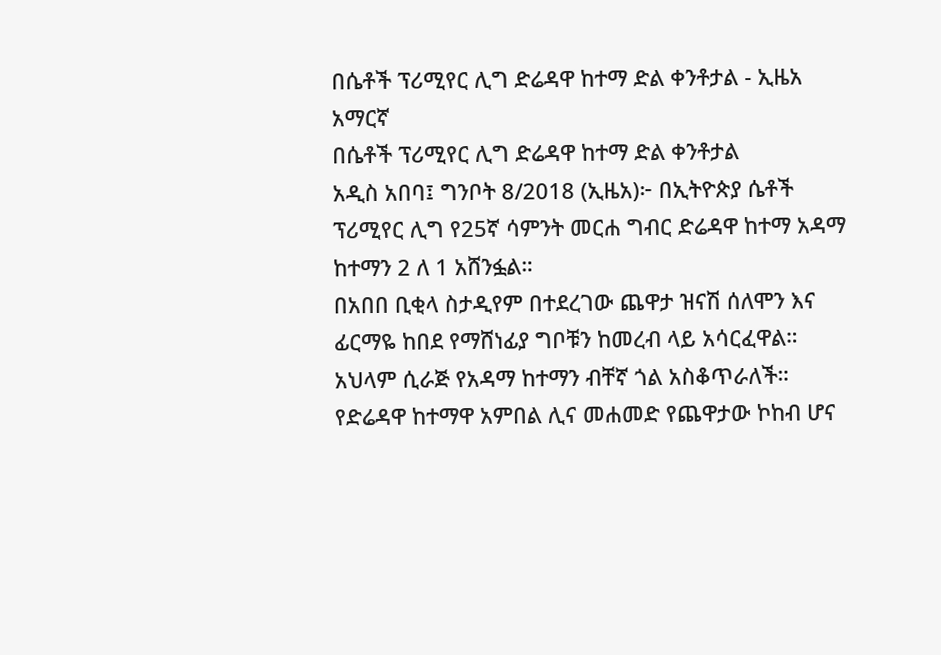በሴቶች ፕሪሚየር ሊግ ድሬዳዋ ከተማ ድል ቀንቶታል - ኢዜአ አማርኛ
በሴቶች ፕሪሚየር ሊግ ድሬዳዋ ከተማ ድል ቀንቶታል
አዲስ አበባ፤ ግንቦት 8/2018 (ኢዜአ)፦ በኢትዮጵያ ሴቶች ፕሪሚየር ሊግ የ25ኛ ሳምንት መርሐ ግብር ድሬዳዋ ከተማ አዳማ ከተማን 2 ለ 1 አሸንፏል።
በአበበ ቢቂላ ስታዲየም በተደረገው ጨዋታ ዝናሽ ሰለሞን እና ፊርማዬ ከበደ የማሸነፊያ ግቦቹን ከመረብ ላይ አሳርፈዋል።
አህላም ሲራጅ የአዳማ ከተማን ብቸኛ ጎል አስቆጥራለች።
የድሬዳዋ ከተማዋ አምበል ሊና መሐመድ የጨዋታው ኮከብ ሆና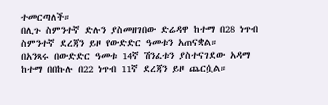ተመርጣለች።
በሊጉ ስምንተኛ ድሉን ያስመዘገበው ድሬዳዋ ከተማ በ28 ነጥብ ስምንተኛ ደረጃን ይዞ የውድድር ዓመቱን አጠናቋል።
በአንጻሩ በውድድር ዓመቱ 14ኛ ሽንፈቱን ያስተናገደው አዳማ ከተማ በበኩሉ በ22 ነጥብ 11ኛ ደረጃን ይዞ ጨርሷል።